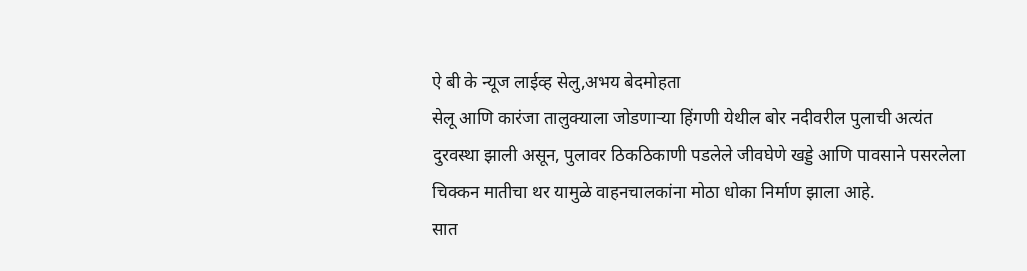ऐ बी के न्यूज लाईव्ह सेलु,अभय बेदमोहता
सेलू आणि कारंजा तालुक्याला जोडणाऱ्या हिंगणी येथील बोर नदीवरील पुलाची अत्यंत दुरवस्था झाली असून, पुलावर ठिकठिकाणी पडलेले जीवघेणे खड्डे आणि पावसाने पसरलेला चिक्कन मातीचा थर यामुळे वाहनचालकांना मोठा धोका निर्माण झाला आहे.
सात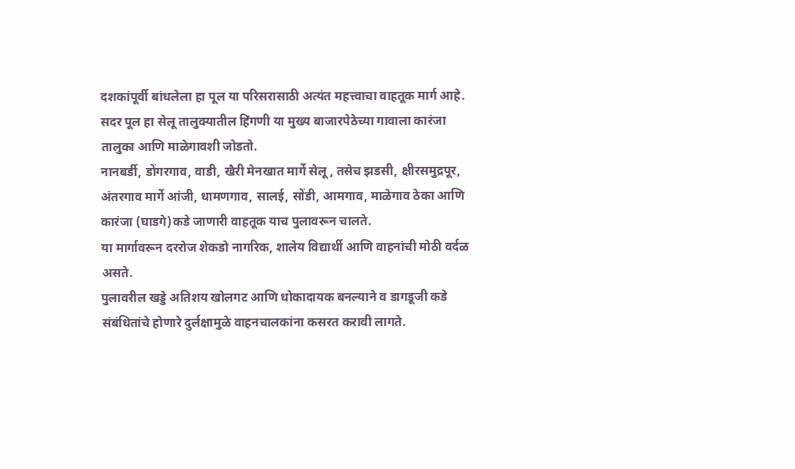दशकांपूर्वी बांधलेला हा पूल या परिसरासाठी अत्यंत महत्त्वाचा वाहतूक मार्ग आहे.
सदर पूल हा सेलू तालुक्यातील हिंगणी या मुख्य बाजारपेठेच्या गावाला कारंजा तालुका आणि माळेगावशी जोडतो.
नानबर्डी, डोंगरगाव, वाडी, खैरी मेनखात मार्गे सेलू, तसेच झडसी, क्षीरसमुद्रपूर, अंतरगाव मार्गे आंजी, धामणगाव, सालई, सोंडी, आमगाव, माळेगाव ठेका आणि कारंजा (घाडगे)कडे जाणारी वाहतूक याच पुलावरून चालते.
या मार्गावरून दररोज शेकडो नागरिक, शालेय विद्यार्थी आणि वाहनांची मोठी वर्दळ असते.
पुलावरील खड्डे अतिशय खोलगट आणि धोकादायक बनल्याने व डागडूजी कडे संबंधितांचे होणारे दुर्लक्षामुळे वाहनचालकांना कसरत करावी लागते.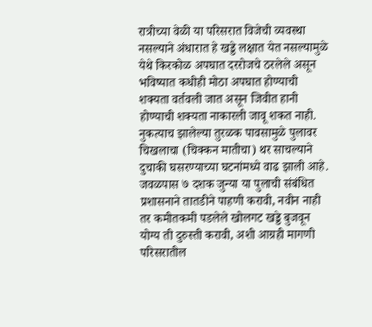रात्रीच्या वेळी या परिसरात विजेची व्यवस्था नसल्याने अंधारात हे खड्डे लक्षात येत नसल्यामुळे येथे किरकोळ अपघात दररोजचे ठरलेले असून भविष्यात कधीही मोठा अपघात होण्याची शक्यता वर्तवली जात असून जिवीत हानी होण्याची शक्यता नाकारली जावू शकत नाही.
नुकत्याच झालेल्या तुरळक पावसामुळे पुलावर चिखलाचा (चिक्कन मातीचा) थर साचल्याने दुचाकी घसरण्याच्या घटनांमध्ये वाढ झाली आहे.
जवळपास ७ दशक जुन्या या पुलाची संबंधित प्रशासनाने तातडीने पाहणी करावी, नवीन नाही तर कमीतकमी पडलेले खोलगट खड्डे बुजवून योग्य ती दुरुस्ती करावी, अशी आग्रही मागणी परिसरातील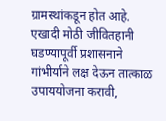ग्रामस्थांकडून होत आहे. एखादी मोठी जीवितहानी घडण्यापूर्वी प्रशासनाने गांभीर्याने लक्ष देऊन तात्काळ उपाययोजना करावी,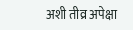अशी तीव्र अपेक्षा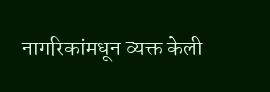नागरिकांमधून व्यक्त केली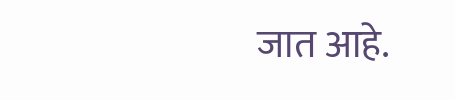जात आहे.